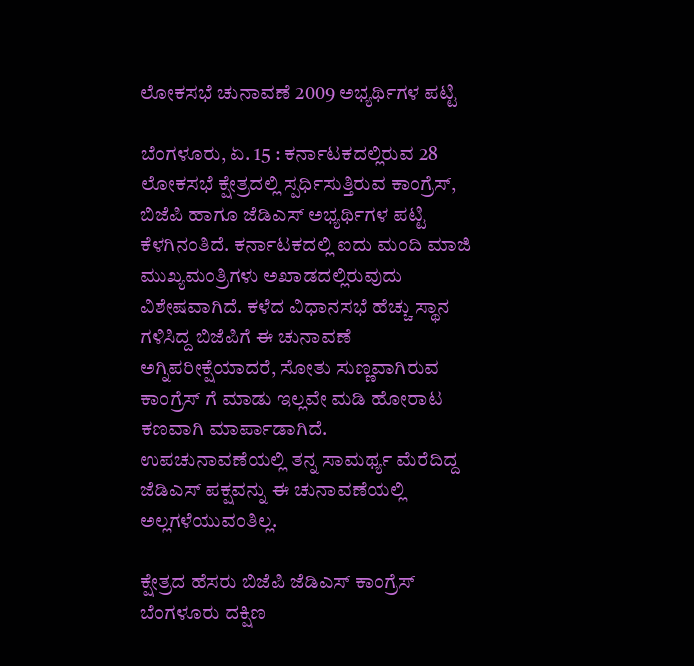ಲೋಕಸಭೆ ಚುನಾವಣೆ 2009 ಅಭ್ಯರ್ಥಿಗಳ ಪಟ್ಟಿ

ಬೆಂಗಳೂರು, ಏ. 15 : ಕರ್ನಾಟಕದಲ್ಲಿರುವ 28 ಲೋಕಸಭೆ ಕ್ಷೇತ್ರದಲ್ಲಿ ಸ್ಪರ್ಧಿಸುತ್ತಿರುವ ಕಾಂಗ್ರೆಸ್, ಬಿಜೆಪಿ ಹಾಗೂ ಜೆಡಿಎಸ್ ಅಭ್ಯರ್ಥಿಗಳ ಪಟ್ಟಿ ಕೆಳಗಿನಂತಿದೆ. ಕರ್ನಾಟಕದಲ್ಲಿ ಐದು ಮಂದಿ ಮಾಜಿ ಮುಖ್ಯಮಂತ್ರಿಗಳು ಅಖಾಡದಲ್ಲಿರುವುದು ವಿಶೇಷವಾಗಿದೆ. ಕಳೆದ ವಿಧಾನಸಭೆ ಹೆಚ್ಚು ಸ್ಥಾನ ಗಳಿಸಿದ್ದ ಬಿಜೆಪಿಗೆ ಈ ಚುನಾವಣೆ ಅಗ್ನಿಪರೀಕ್ಷೆಯಾದರೆ, ಸೋತು ಸುಣ್ಣವಾಗಿರುವ ಕಾಂಗ್ರೆಸ್ ಗೆ ಮಾಡು ಇಲ್ಲವೇ ಮಡಿ ಹೋರಾಟ ಕಣವಾಗಿ ಮಾರ್ಪಾಡಾಗಿದೆ. ಉಪಚುನಾವಣೆಯಲ್ಲಿ ತನ್ನ ಸಾಮರ್ಥ್ಯ ಮೆರೆದಿದ್ದ ಜೆಡಿಎಸ್ ಪಕ್ಷವನ್ನು ಈ ಚುನಾವಣೆಯಲ್ಲಿ ಅಲ್ಲಗಳೆಯುವಂತಿಲ್ಲ.

ಕ್ಷೇತ್ರದ ಹೆಸರು ಬಿಜೆಪಿ ಜೆಡಿಎಸ್ ಕಾಂಗ್ರೆಸ್
ಬೆಂಗಳೂರು ದಕ್ಷಿಣ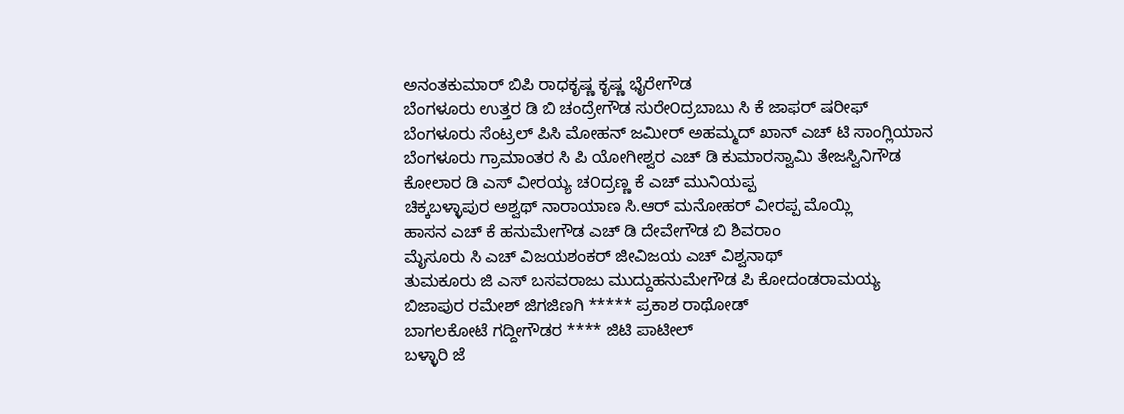ಅನಂತಕುಮಾರ್ ಬಿಪಿ ರಾಧಕೃಷ್ಣ ಕೃಷ್ಣ ಭೈರೇಗೌಡ
ಬೆಂಗಳೂರು ಉತ್ತರ ಡಿ ಬಿ ಚಂದ್ರೇಗೌಡ ಸುರೇ೦ದ್ರಬಾಬು ಸಿ ಕೆ ಜಾಫರ್ ಷರೀಫ್
ಬೆಂಗಳೂರು ಸೆಂಟ್ರಲ್ ಪಿಸಿ ಮೋಹನ್ ಜಮೀರ್ ಅಹಮ್ಮದ್ ಖಾನ್ ಎಚ್ ಟಿ ಸಾಂಗ್ಲಿಯಾನ
ಬೆಂಗಳೂರು ಗ್ರಾಮಾಂತರ ಸಿ ಪಿ ಯೋಗೀಶ್ವರ ಎಚ್ ಡಿ ಕುಮಾರಸ್ವಾಮಿ ತೇಜಸ್ವಿನಿಗೌಡ
ಕೋಲಾರ ಡಿ ಎಸ್ ವೀರಯ್ಯ ಚ೦ದ್ರಣ್ಣ ಕೆ ಎಚ್ ಮುನಿಯಪ್ಪ
ಚಿಕ್ಕಬಳ್ಳಾಪುರ ಅಶ್ವಥ್ ನಾರಾಯಾಣ ಸಿ.ಆರ್ ಮನೋಹರ್ ವೀರಪ್ಪ ಮೊಯ್ಲಿ
ಹಾಸನ ಎಚ್ ಕೆ ಹನುಮೇಗೌಡ ಎಚ್ ಡಿ ದೇವೇಗೌಡ ಬಿ ಶಿವರಾಂ
ಮೈಸೂರು ಸಿ ಎಚ್ ವಿಜಯಶಂಕರ್ ಜೀವಿಜಯ ಎಚ್ ವಿಶ್ವನಾಥ್
ತುಮಕೂರು ಜಿ ಎಸ್ ಬಸವರಾಜು ಮುದ್ದುಹನುಮೇಗೌಡ ಪಿ ಕೋದಂಡರಾಮಯ್ಯ
ಬಿಜಾಪುರ ರಮೇಶ್ ಜಿಗಜಿಣಗಿ ***** ಪ್ರಕಾಶ ರಾಥೋಡ್
ಬಾಗಲಕೋಟೆ ಗದ್ದೀಗೌಡರ **** ಜಿಟಿ ಪಾಟೀಲ್
ಬಳ್ಳಾರಿ ಜೆ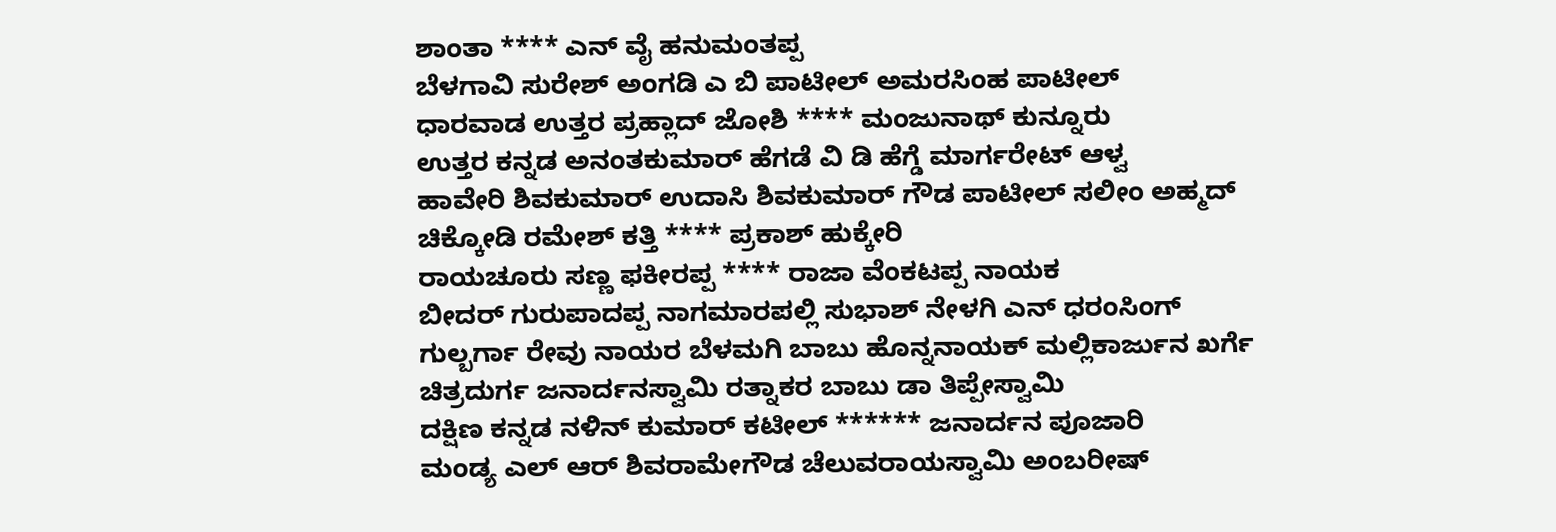ಶಾಂತಾ **** ಎನ್ ವೈ ಹನುಮಂತಪ್ಪ
ಬೆಳಗಾವಿ ಸುರೇಶ್ ಅಂಗಡಿ ಎ ಬಿ ಪಾಟೀಲ್ ಅಮರಸಿಂಹ ಪಾಟೀಲ್
ಧಾರವಾಡ ಉತ್ತರ ಪ್ರಹ್ಲಾದ್ ಜೋಶಿ **** ಮಂಜುನಾಥ್ ಕುನ್ನೂರು
ಉತ್ತರ ಕನ್ನಡ ಅನಂತಕುಮಾರ್ ಹೆಗಡೆ ವಿ ಡಿ ಹೆಗ್ಡೆ ಮಾರ್ಗರೇಟ್ ಆಳ್ವ
ಹಾವೇರಿ ಶಿವಕುಮಾರ್ ಉದಾಸಿ ಶಿವಕುಮಾರ್ ಗೌಡ ಪಾಟೀಲ್ ಸಲೀಂ ಅಹ್ಮದ್
ಚಿಕ್ಕೋಡಿ ರಮೇಶ್ ಕತ್ತಿ **** ಪ್ರಕಾಶ್ ಹುಕ್ಕೇರಿ
ರಾಯಚೂರು ಸಣ್ಣ ಫಕೀರಪ್ಪ **** ರಾಜಾ ವೆಂಕಟಪ್ಪ ನಾಯಕ
ಬೀದರ್ ಗುರುಪಾದಪ್ಪ ನಾಗಮಾರಪಲ್ಲಿ ಸುಭಾಶ್ ನೇಳಗಿ ಎನ್ ಧರಂಸಿಂಗ್
ಗುಲ್ಬರ್ಗಾ ರೇವು ನಾಯರ ಬೆಳಮಗಿ ಬಾಬು ಹೊನ್ನನಾಯಕ್ ಮಲ್ಲಿಕಾರ್ಜುನ ಖರ್ಗೆ
ಚಿತ್ರದುರ್ಗ ಜನಾರ್ದನಸ್ವಾಮಿ ರತ್ನಾಕರ ಬಾಬು ಡಾ ತಿಪ್ಪೇಸ್ವಾಮಿ
ದಕ್ಷಿಣ ಕನ್ನಡ ನಳಿನ್ ಕುಮಾರ್ ಕಟೀಲ್ ****** ಜನಾರ್ದನ ಪೂಜಾರಿ
ಮಂಡ್ಯ ಎಲ್ ಆರ್ ಶಿವರಾಮೇಗೌಡ ಚೆಲುವರಾಯಸ್ವಾಮಿ ಅಂಬರೀಷ್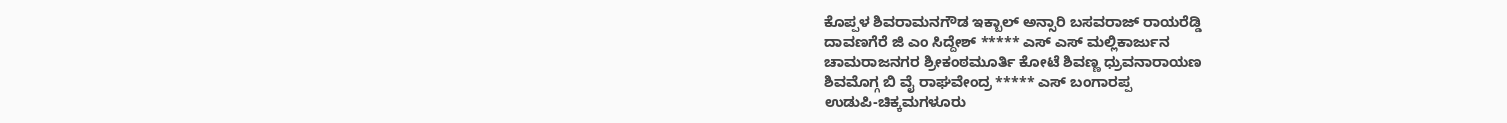ಕೊಪ್ಪಳ ಶಿವರಾಮನಗೌಡ ಇಕ್ಬಾಲ್ ಅನ್ಸಾರಿ ಬಸವರಾಜ್ ರಾಯರೆಡ್ಡಿ
ದಾವಣಗೆರೆ ಜಿ ಎಂ ಸಿದ್ದೇಶ್ ***** ಎಸ್ ಎಸ್ ಮಲ್ಲಿಕಾರ್ಜುನ
ಚಾಮರಾಜನಗರ ಶ್ರೀಕಂಠಮೂರ್ತಿ ಕೋಟೆ ಶಿವಣ್ಣ ಧ್ರುವನಾರಾಯಣ
ಶಿವಮೊಗ್ಗ ಬಿ ವೈ ರಾಘವೇಂದ್ರ ***** ಎಸ್ ಬಂಗಾರಪ್ಪ
ಉಡುಪಿ-ಚಿಕ್ಕಮಗಳೂರು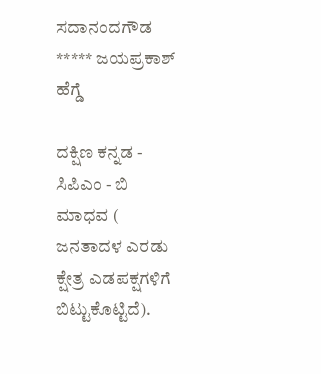ಸದಾನಂದಗೌಡ ***** ಜಯಪ್ರಕಾಶ್ ಹೆಗ್ಡೆ

ದಕ್ಷಿಣ ಕನ್ನಡ - ಸಿಪಿಎಂ - ಬಿ ಮಾಧವ ( ಜನತಾದಳ ಎರಡು ಕ್ಷೇತ್ರ ಎಡಪಕ್ಷಗಳಿಗೆ ಬಿಟ್ಟುಕೊಟ್ಟಿದೆ).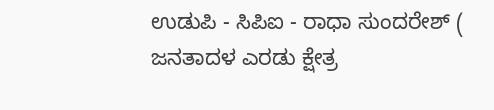ಉಡುಪಿ - ಸಿಪಿಐ - ರಾಧಾ ಸುಂದರೇಶ್ ( ಜನತಾದಳ ಎರಡು ಕ್ಷೇತ್ರ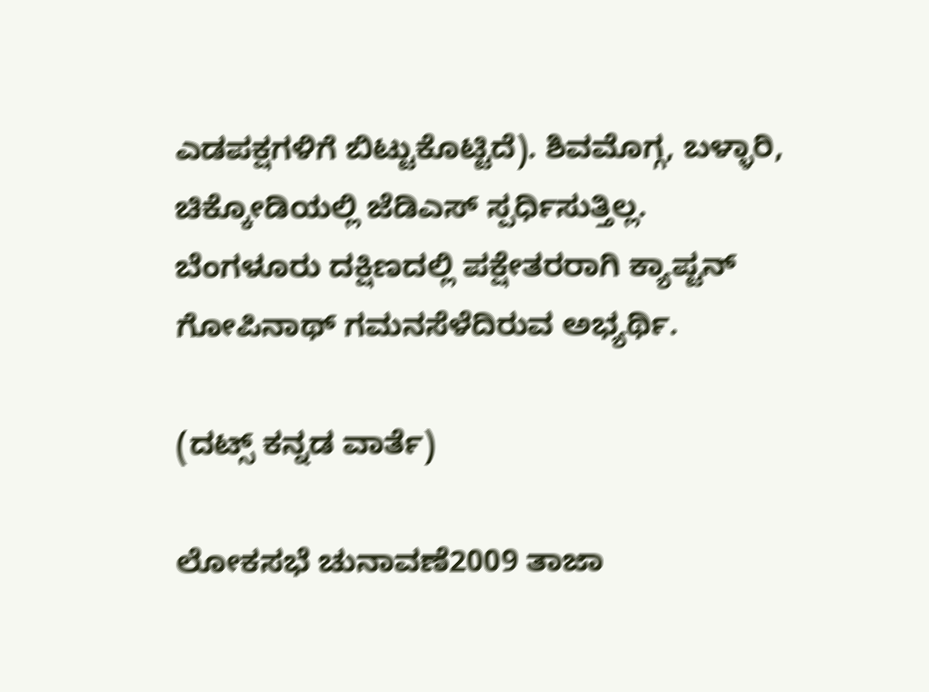ಎಡಪಕ್ಷಗಳಿಗೆ ಬಿಟ್ಟುಕೊಟ್ಟಿದೆ). ಶಿವಮೊಗ್ಗ, ಬಳ್ಳಾರಿ, ಚಿಕ್ಕೋಡಿಯಲ್ಲಿ ಜೆಡಿಎಸ್ ಸ್ಪರ್ಧಿಸುತ್ತಿಲ್ಲ. ಬೆಂಗಳೂರು ದಕ್ಷಿಣದಲ್ಲಿ ಪಕ್ಷೇತರರಾಗಿ ಕ್ಯಾಪ್ಟನ್ ಗೋಪಿನಾಥ್ ಗಮನಸೆಳೆದಿರುವ ಅಭ್ಯರ್ಥಿ.

(ದಟ್ಸ್ ಕನ್ನಡ ವಾರ್ತೆ)

ಲೋಕಸಭೆ ಚುನಾವಣೆ2009 ತಾಜಾ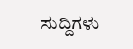ಸುದ್ದಿಗಳು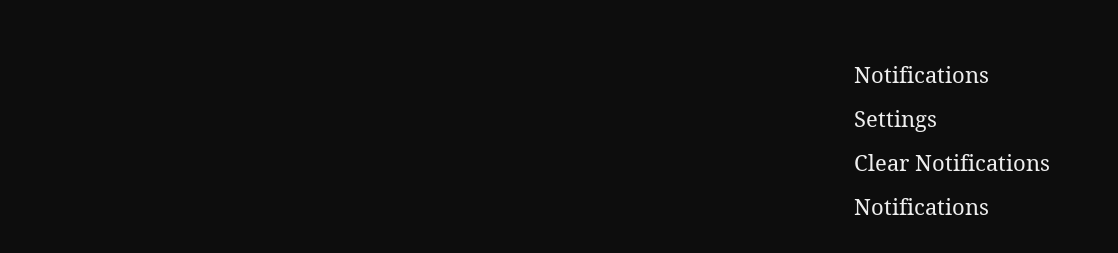Notifications
Settings
Clear Notifications
Notifications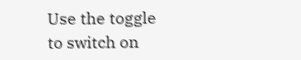Use the toggle to switch on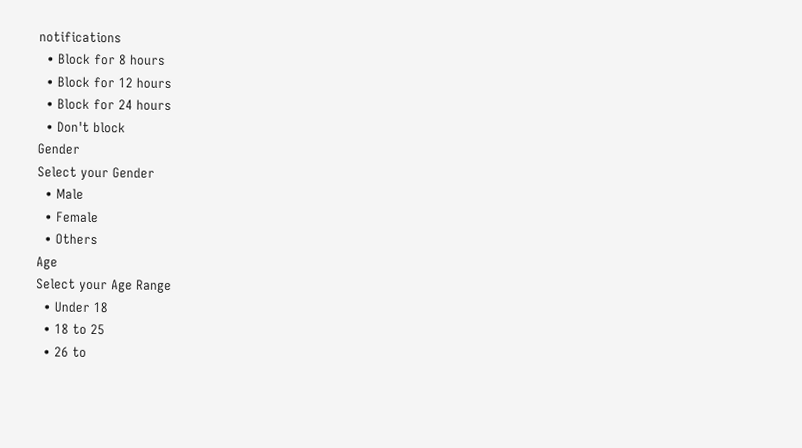notifications
  • Block for 8 hours
  • Block for 12 hours
  • Block for 24 hours
  • Don't block
Gender
Select your Gender
  • Male
  • Female
  • Others
Age
Select your Age Range
  • Under 18
  • 18 to 25
  • 26 to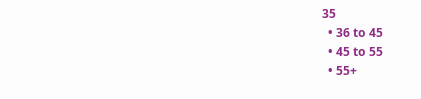35
  • 36 to 45
  • 45 to 55
  • 55+